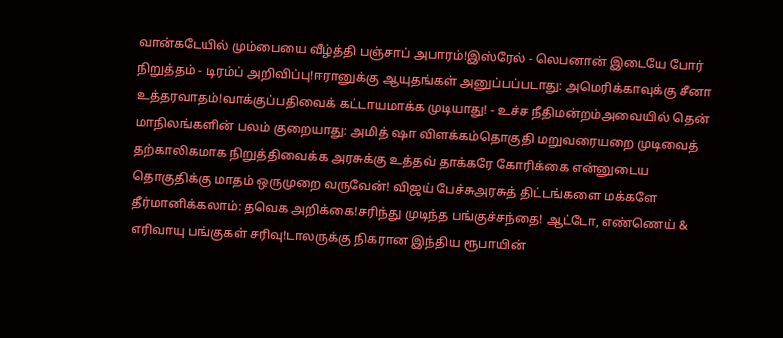வான்கடேயில் மும்பையை வீழ்த்தி பஞ்சாப் அபாரம்!இஸ்ரேல் - லெபனான் இடையே போர் நிறுத்தம் - டிரம்ப் அறிவிப்பு!ஈரானுக்கு ஆயுதங்கள் அனுப்பப்படாது: அமெரிக்காவுக்கு சீனா உத்தரவாதம்!வாக்குப்பதிவைக் கட்டாயமாக்க முடியாது! - உச்ச நீதிமன்றம்அவையில் தென் மாநிலங்களின் பலம் குறையாது: அமித் ஷா விளக்கம்தொகுதி மறுவரையறை முடிவைத் தற்காலிகமாக நிறுத்திவைக்க அரசுக்கு உத்தவ் தாக்கரே கோரிக்கை என்னுடைய தொகுதிக்கு மாதம் ஒருமுறை வருவேன்! விஜய் பேச்சுஅரசுத் திட்டங்களை மக்களே தீர்மானிக்கலாம்: தவெக அறிக்கை!சரிந்து முடிந்த பங்குச்சந்தை! ஆட்டோ, எண்ணெய் & எரிவாயு பங்குகள் சரிவு!டாலருக்கு நிகரான இந்திய ரூபாயின்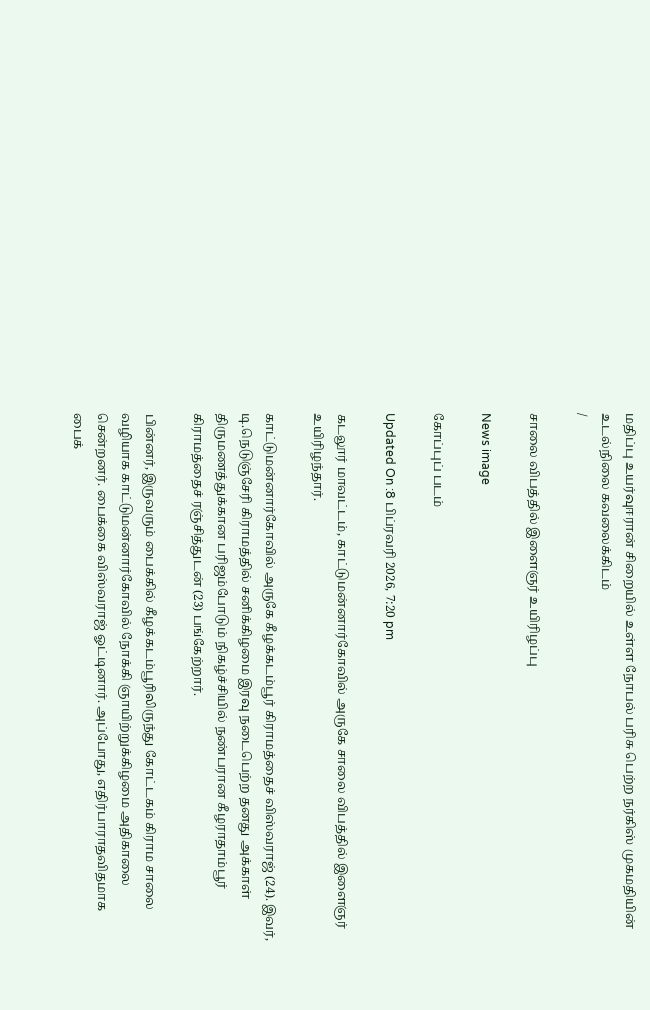மதிப்பு உயர்வுஈரான் சிறையில் உள்ள நோபல் பரிசு பெற்ற நர்கிஸ் முகமதியின் உடல்நிலை கவலைக்கிடம்
/

சாலை விபத்தில் இளைஞர் உயிரிழப்பு

News image

கோப்புப் படம்

Updated On :8 பிப்ரவரி 2026, 7:20 pm

கடலூர் மாவட்டம், காட்டுமன்னார்கோவில் அருகே சாலை விபத்தில் இளைஞர் உயிரிழந்தார்.

காட்டுமன்னார்கோவில் அருகே கீழக்கடம்பூர் கிராமத்தைச் விஸ்வராஜ் (24). இவர், டி.நெடுஞ்சேரி கிராமத்தில் சனிக்கிழமை இரவு நடைபெற்ற தனது அக்காள் திருமணத்துக்கான பரிஜம்போடும் நிகழ்ச்சியில் நண்பரான கீழராதாம்பூர் கிராமத்தைச் ரஞ்சித்துடன் (23) பங்கேற்றார்.

பின்னர், இருவரும் பைக்கில் கீழக்கடம்பூரிலிருந்து கோட்டகம் கிராம சாலை வழியாக காட்டுமன்னார்கோவில் நோக்கி ஞாயிற்றுக்கிழமை அதிகாலை சென்றனர். பைக்கை விஸ்வராஜ் ஓட்டினார். அப்போது, எதிர்பாராதவிதமாக பைக்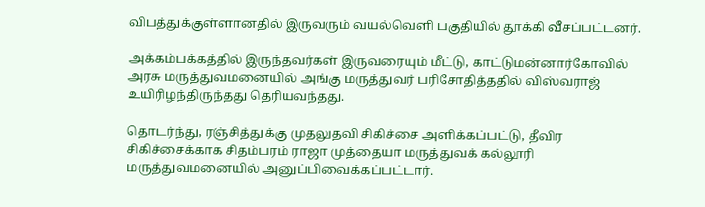விபத்துக்குள்ளானதில் இருவரும் வயல்வெளி பகுதியில் தூக்கி வீசப்பட்டனர்.

அக்கம்பக்கத்தில் இருந்தவர்கள் இருவரையும் மீட்டு, காட்டுமன்னார்கோவில் அரசு மருத்துவமனையில் அங்கு மருத்துவர் பரிசோதித்ததில் விஸ்வராஜ் உயிரிழந்திருந்தது தெரியவந்தது.

தொடர்ந்து, ரஞ்சித்துக்கு முதலுதவி சிகிச்சை அளிக்கப்பட்டு, தீவிர சிகிச்சைக்காக சிதம்பரம் ராஜா முத்தையா மருத்துவக் கல்லூரி மருத்துவமனையில் அனுப்பிவைக்கப்பட்டார்.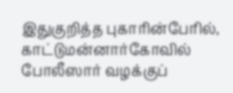இதுகுறித்த புகாரின்பேரில், காட்டுமன்னார்கோவில் போலீஸார் வழக்குப்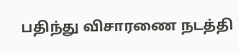பதிந்து விசாரணை நடத்தி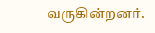வருகின்றனர்.